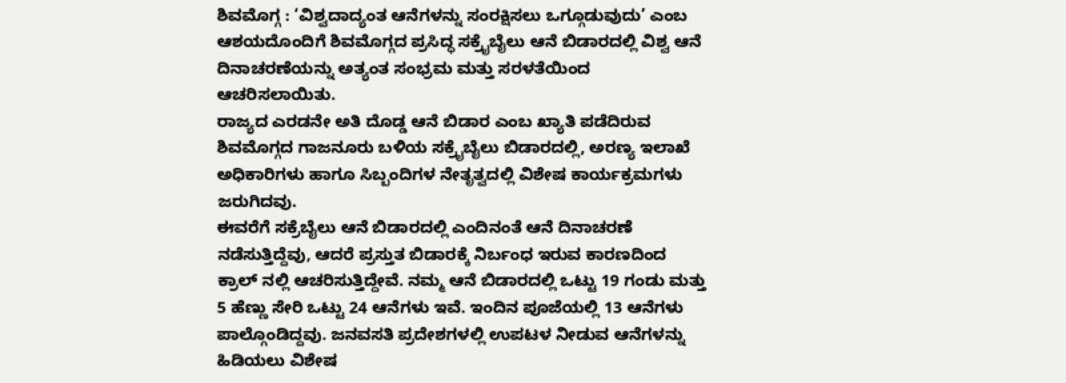ಶಿವಮೊಗ್ಗ : ‘ವಿಶ್ವದಾದ್ಯಂತ ಆನೆಗಳನ್ನು ಸಂರಕ್ಷಿಸಲು ಒಗ್ಗೂಡುವುದು’ ಎಂಬ ಆಶಯದೊಂದಿಗೆ ಶಿವಮೊಗ್ಗದ ಪ್ರಸಿದ್ಧ ಸಕ್ರೈಬೈಲು ಆನೆ ಬಿಡಾರದಲ್ಲಿ ವಿಶ್ವ ಆನೆ ದಿನಾಚರಣೆಯನ್ನು ಅತ್ಯಂತ ಸಂಭ್ರಮ ಮತ್ತು ಸರಳತೆಯಿಂದ ಆಚರಿಸಲಾಯಿತು.
ರಾಜ್ಯದ ಎರಡನೇ ಅತಿ ದೊಡ್ಡ ಆನೆ ಬಿಡಾರ ಎಂಬ ಖ್ಯಾತಿ ಪಡೆದಿರುವ ಶಿವಮೊಗ್ಗದ ಗಾಜನೂರು ಬಳಿಯ ಸಕ್ರೈಬೈಲು ಬಿಡಾರದಲ್ಲಿ, ಅರಣ್ಯ ಇಲಾಖೆ ಅಧಿಕಾರಿಗಳು ಹಾಗೂ ಸಿಬ್ಬಂದಿಗಳ ನೇತೃತ್ವದಲ್ಲಿ ವಿಶೇಷ ಕಾರ್ಯಕ್ರಮಗಳು ಜರುಗಿದವು.
ಈವರೆಗೆ ಸಕ್ರೆಬೈಲು ಆನೆ ಬಿಡಾರದಲ್ಲಿ ಎಂದಿನಂತೆ ಆನೆ ದಿನಾಚರಣೆ ನಡೆಸುತ್ತಿದ್ದೆವು, ಆದರೆ ಪ್ರಸ್ತುತ ಬಿಡಾರಕ್ಕೆ ನಿರ್ಬಂಧ ಇರುವ ಕಾರಣದಿಂದ ಕ್ರಾಲ್ ನಲ್ಲಿ ಆಚರಿಸುತ್ತಿದ್ದೇವೆ. ನಮ್ಮ ಆನೆ ಬಿಡಾರದಲ್ಲಿ ಒಟ್ಟು 19 ಗಂಡು ಮತ್ತು 5 ಹೆಣ್ಣು ಸೇರಿ ಒಟ್ಟು 24 ಆನೆಗಳು ಇವೆ. ಇಂದಿನ ಪೂಜೆಯಲ್ಲಿ 13 ಆನೆಗಳು ಪಾಲ್ಗೊಂಡಿದ್ದವು. ಜನವಸತಿ ಪ್ರದೇಶಗಳಲ್ಲಿ ಉಪಟಳ ನೀಡುವ ಆನೆಗಳನ್ನು ಹಿಡಿಯಲು ವಿಶೇಷ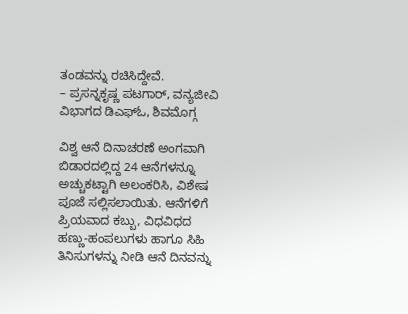ತಂಡವನ್ನು ರಚಿಸಿದ್ದೇವೆ.
– ಪ್ರಸನ್ನಕೃಷ್ಣ ಪಟಗಾರ್, ವನ್ಯಜೀವಿ ವಿಭಾಗದ ಡಿಎಫ್ಓ, ಶಿವಮೊಗ್ಗ

ವಿಶ್ವ ಆನೆ ದಿನಾಚರಣೆ ಅಂಗವಾಗಿ ಬಿಡಾರದಲ್ಲಿದ್ದ 24 ಆನೆಗಳನ್ನೂ ಅಚ್ಚುಕಟ್ಟಾಗಿ ಅಲಂಕರಿಸಿ, ವಿಶೇಷ ಪೂಜೆ ಸಲ್ಲಿಸಲಾಯಿತು. ಆನೆಗಳಿಗೆ ಪ್ರಿಯವಾದ ಕಬ್ಬು, ವಿಧವಿಧದ ಹಣ್ಣು-ಹಂಪಲುಗಳು ಹಾಗೂ ಸಿಹಿ ತಿನಿಸುಗಳನ್ನು ನೀಡಿ ಆನೆ ದಿನವನ್ನು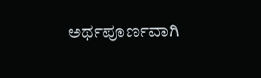ಅರ್ಥಪೂರ್ಣವಾಗಿ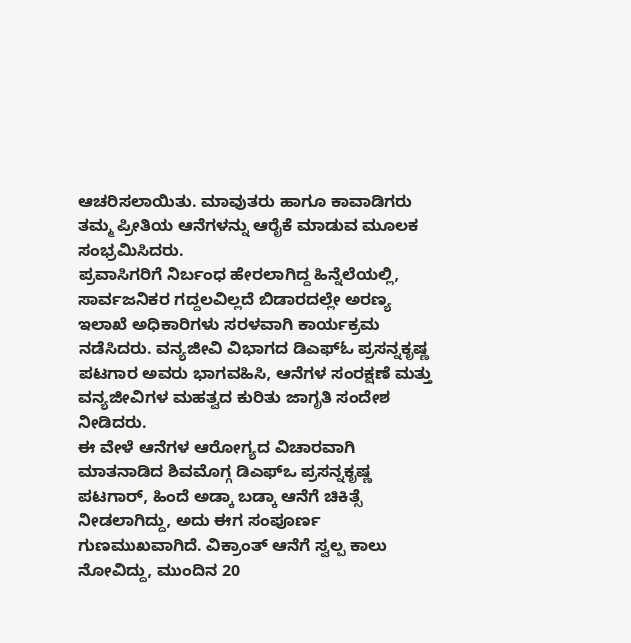ಆಚರಿಸಲಾಯಿತು. ಮಾವುತರು ಹಾಗೂ ಕಾವಾಡಿಗರು ತಮ್ಮ ಪ್ರೀತಿಯ ಆನೆಗಳನ್ನು ಆರೈಕೆ ಮಾಡುವ ಮೂಲಕ ಸಂಭ್ರಮಿಸಿದರು.
ಪ್ರವಾಸಿಗರಿಗೆ ನಿರ್ಬಂಧ ಹೇರಲಾಗಿದ್ದ ಹಿನ್ನೆಲೆಯಲ್ಲಿ, ಸಾರ್ವಜನಿಕರ ಗದ್ದಲವಿಲ್ಲದೆ ಬಿಡಾರದಲ್ಲೇ ಅರಣ್ಯ ಇಲಾಖೆ ಅಧಿಕಾರಿಗಳು ಸರಳವಾಗಿ ಕಾರ್ಯಕ್ರಮ ನಡೆಸಿದರು. ವನ್ಯಜೀವಿ ವಿಭಾಗದ ಡಿಎಫ್ಓ ಪ್ರಸನ್ನಕೃಷ್ಣ ಪಟಗಾರ ಅವರು ಭಾಗವಹಿಸಿ, ಆನೆಗಳ ಸಂರಕ್ಷಣೆ ಮತ್ತು ವನ್ಯಜೀವಿಗಳ ಮಹತ್ವದ ಕುರಿತು ಜಾಗೃತಿ ಸಂದೇಶ ನೀಡಿದರು.
ಈ ವೇಳೆ ಆನೆಗಳ ಆರೋಗ್ಯದ ವಿಚಾರವಾಗಿ ಮಾತನಾಡಿದ ಶಿವಮೊಗ್ಗ ಡಿಎಫ್ಒ ಪ್ರಸನ್ನಕೃಷ್ಣ ಪಟಗಾರ್, ಹಿಂದೆ ಅಡ್ಕಾ ಬಡ್ಕಾ ಆನೆಗೆ ಚಿಕಿತ್ಸೆ ನೀಡಲಾಗಿದ್ದು, ಅದು ಈಗ ಸಂಪೂರ್ಣ ಗುಣಮುಖವಾಗಿದೆ. ವಿಕ್ರಾಂತ್ ಆನೆಗೆ ಸ್ವಲ್ಪ ಕಾಲು ನೋವಿದ್ದು, ಮುಂದಿನ 20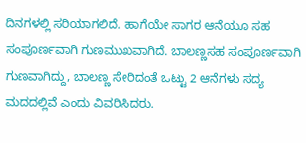ದಿನಗಳಲ್ಲಿ ಸರಿಯಾಗಲಿದೆ. ಹಾಗೆಯೇ ಸಾಗರ ಆನೆಯೂ ಸಹ ಸಂಪೂರ್ಣವಾಗಿ ಗುಣಮುಖವಾಗಿದೆ. ಬಾಲಣ್ಣಸಹ ಸಂಪೂರ್ಣವಾಗಿ ಗುಣವಾಗಿದ್ದು, ಬಾಲಣ್ಣ ಸೇರಿದಂತೆ ಒಟ್ಟು 2 ಆನೆಗಳು ಸದ್ಯ ಮದದಲ್ಲಿವೆ ಎಂದು ವಿವರಿಸಿದರು.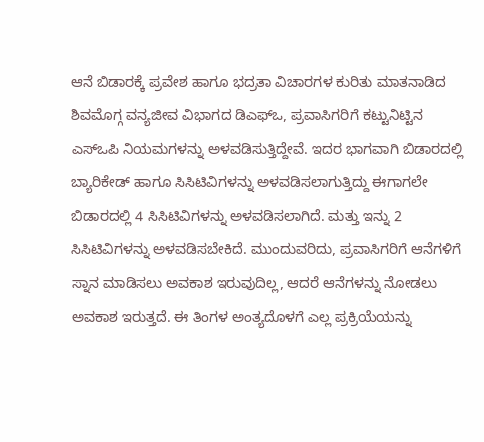ಆನೆ ಬಿಡಾರಕ್ಕೆ ಪ್ರವೇಶ ಹಾಗೂ ಭದ್ರತಾ ವಿಚಾರಗಳ ಕುರಿತು ಮಾತನಾಡಿದ ಶಿವಮೊಗ್ಗ ವನ್ಯಜೀವ ವಿಭಾಗದ ಡಿಎಫ್ಒ, ಪ್ರವಾಸಿಗರಿಗೆ ಕಟ್ಟುನಿಟ್ಟಿನ ಎಸ್ಒಪಿ ನಿಯಮಗಳನ್ನು ಅಳವಡಿಸುತ್ತಿದ್ದೇವೆ. ಇದರ ಭಾಗವಾಗಿ ಬಿಡಾರದಲ್ಲಿ ಬ್ಯಾರಿಕೇಡ್ ಹಾಗೂ ಸಿಸಿಟಿವಿಗಳನ್ನು ಅಳವಡಿಸಲಾಗುತ್ತಿದ್ದು ಈಗಾಗಲೇ ಬಿಡಾರದಲ್ಲಿ 4 ಸಿಸಿಟಿವಿಗಳನ್ನು ಅಳವಡಿಸಲಾಗಿದೆ. ಮತ್ತು ಇನ್ನು 2 ಸಿಸಿಟಿವಿಗಳನ್ನು ಅಳವಡಿಸಬೇಕಿದೆ. ಮುಂದುವರಿದು, ಪ್ರವಾಸಿಗರಿಗೆ ಆನೆಗಳಿಗೆ ಸ್ನಾನ ಮಾಡಿಸಲು ಅವಕಾಶ ಇರುವುದಿಲ್ಲ, ಆದರೆ ಆನೆಗಳನ್ನು ನೋಡಲು ಅವಕಾಶ ಇರುತ್ತದೆ. ಈ ತಿಂಗಳ ಅಂತ್ಯದೊಳಗೆ ಎಲ್ಲ ಪ್ರಕ್ರಿಯೆಯನ್ನು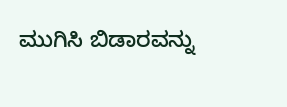ಮುಗಿಸಿ ಬಿಡಾರವನ್ನು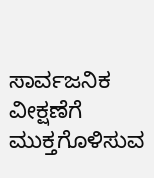ಸಾರ್ವಜನಿಕ ವೀಕ್ಷಣೆಗೆ ಮುಕ್ತಗೊಳಿಸುವ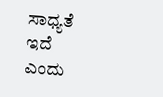ಸಾಧ್ಯತೆ ಇದೆ ಎಂದು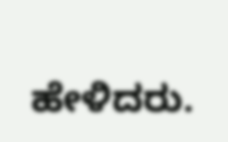ಹೇಳಿದರು.